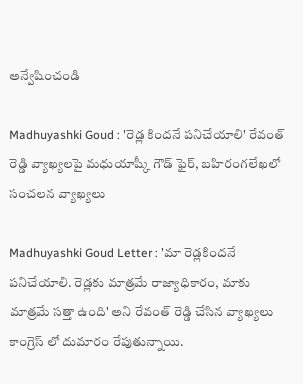అన్వేషించండి

Madhuyashki Goud : 'రెడ్ల కిందనే పనిచేయాలి' రేవంత్ రెడ్డి వ్యాఖ్యలపై మధుయాష్కీ గౌడ్ ఫైర్, బహిరంగలేఖలో సంచలన వ్యాఖ్యలు

Madhuyashki Goud Letter : 'మా రెడ్లకిందనే పనిచేయాలి. రెడ్లకు మాత్రమే రాజ్యాధికారం, మాకు మాత్రమే సత్తా ఉంది' అని రేవంత్ రెడ్డి చేసిన వ్యాఖ్యలు కాంగ్రెస్ లో దుమారం రేపుతున్నాయి.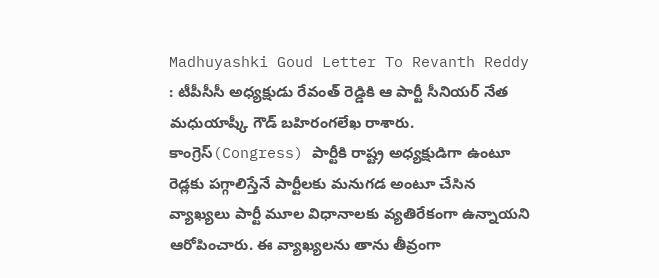Madhuyashki Goud Letter To Revanth Reddy : టీపీసీసీ అధ్యక్షుడు రేవంత్ రెడ్డికి ఆ పార్టీ సీనియర్ నేత మధుయాష్కీ గౌడ్ బహిరంగలేఖ రాశారు. కాంగ్రెస్(Congress) పార్టీకి రాష్ట్ర అధ్యక్షుడిగా ఉంటూ రెడ్లకు పగ్గాలిస్తేనే పార్టీలకు మనుగడ అంటూ చేసిన వ్యాఖ్యలు పార్టీ మూల విధానాలకు వ్యతిరేకంగా ఉన్నాయని ఆరోపించారు. ఈ వ్యాఖ్యలను తాను తీవ్రంగా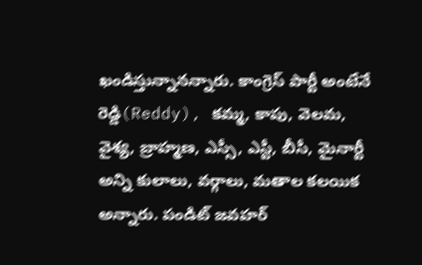ఖండిస్తున్నానన్నారు. కాంగ్రెస్ పార్టీ అంటేనే రెడ్డి(Reddy), కమ్మ, కాపు, వెలమ, వైశ్య, బ్రాహ్మణ, ఎస్సీ, ఎస్టీ, బీసీ, మైనార్టీ అన్ని కులాలు, వర్గాలు, మతాల కలయిక అన్నారు. పండిట్ జవహర్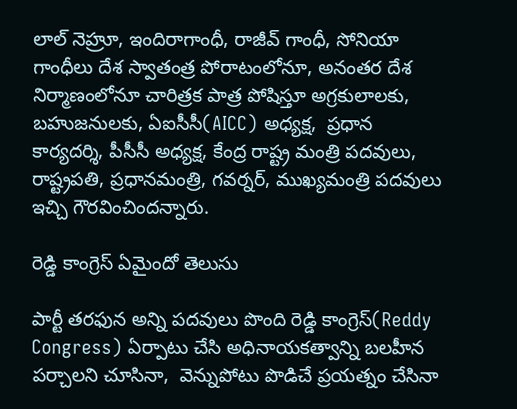లాల్ నెహ్రూ, ఇందిరాగాంధీ, రాజీవ్ గాంధీ, సోనియా గాంధీలు దేశ స్వాతంత్ర పోరాటంలోనూ, అనంతర దేశ నిర్మాణంలోనూ చారిత్రక పాత్ర పోషిస్తూ అగ్రకులాలకు, బహుజనులకు, ఏఐసీసీ(AICC) అధ్యక్ష,  ప్రధాన కార్యదర్శి, పీసీసీ అధ్యక్ష, కేంద్ర రాష్ట్ర మంత్రి పదవులు, రాష్ట్రపతి, ప్రధానమంత్రి, గవర్నర్, ముఖ్యమంత్రి పదవులు ఇచ్చి గౌరవించిందన్నారు.

రెడ్డి కాంగ్రెస్ ఏమైందో తెలుసు

పార్టీ తరఫున అన్ని పదవులు పొంది రెడ్డి కాంగ్రెస్(Reddy Congress) ఏర్పాటు చేసి అధినాయకత్వాన్ని బలహీన పర్చాలని చూసినా,  వెన్నుపోటు పొడిచే ప్రయత్నం చేసినా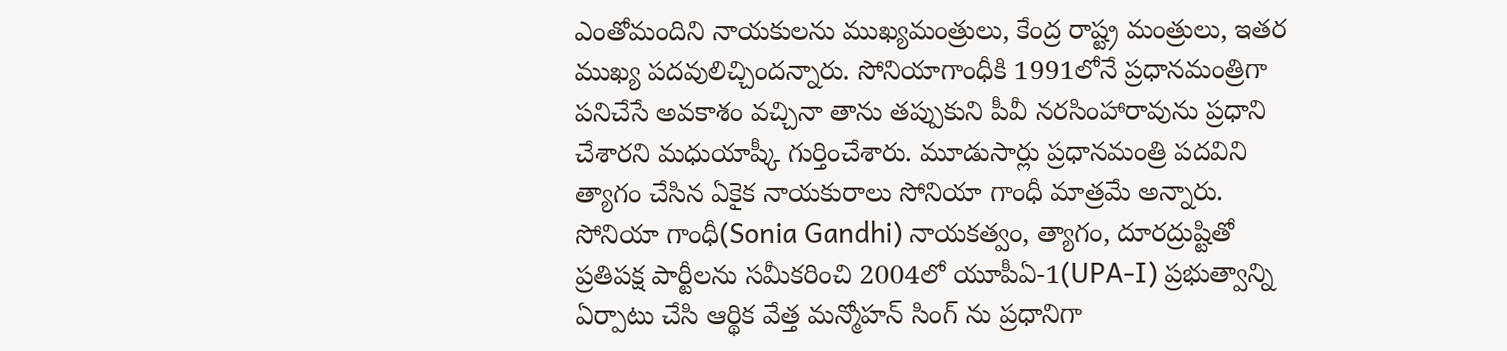ఎంతోమందిని నాయకులను ముఖ్యమంత్రులు, కేంద్ర రాష్ట్ర మంత్రులు, ఇతర ముఖ్య పదవులిచ్చిందన్నారు. సోనియాగాంధీకి 1991లోనే ప్రధానమంత్రిగా పనిచేసే అవకాశం వచ్చినా తాను తప్పుకుని పీవీ నరసింహారావును ప్రధాని చేశారని మధుయాష్కీ గుర్తించేశారు. మూడుసార్లు ప్రధానమంత్రి పదవిని త్యాగం చేసిన ఏకైక నాయకురాలు సోనియా గాంధీ మాత్రమే అన్నారు.  సోనియా గాంధీ(Sonia Gandhi) నాయకత్వం, త్యాగం, దూరద్రుష్టితో ప్రతిపక్ష పార్టీలను సమీకరించి 2004లో యూపీఏ-1(UPA-I) ప్రభుత్వాన్ని ఏర్పాటు చేసి ఆర్థిక వేత్త మన్మోహన్ సింగ్ ను ప్రధానిగా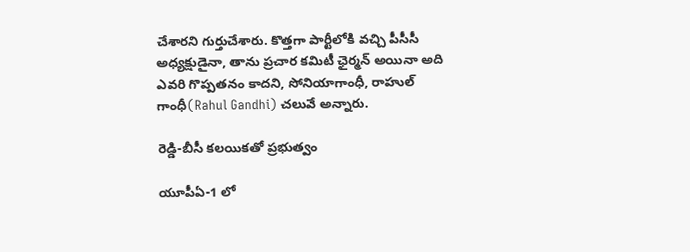చేశారని గుర్తుచేశారు. కొత్తగా పార్టీలోకి వచ్చి పీసీసీ అధ్యక్షుడైనా, తాను ప్రచార కమిటీ ఛైర్మన్ అయినా అది ఎవరి గొప్పతనం కాదని, సోనియాగాంధీ, రాహుల్ గాంధీ(Rahul Gandhi) చలువే అన్నారు.

రెడ్డి-బీసీ కలయికతో ప్రభుత్వం

యూపీఏ-1 లో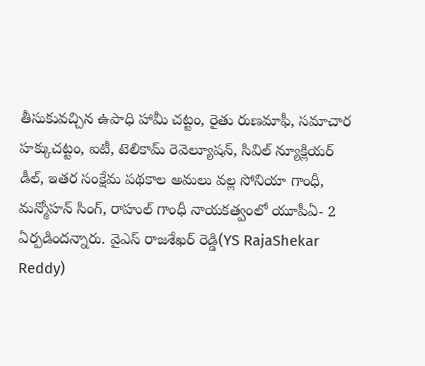తీసుకువచ్చిన ఉపాధి హామీ చట్టం, రైతు రుణమాఫీ, సమాచార హక్కుచట్టం, ఐటీ, టెలికామ్ రెవెల్యూషన్, సివిల్ న్యూక్లియర్ డీల్, ఇతర సంక్షేమ పథకాల అమలు వల్ల సోనియా గాంధీ, మన్మోహన్ సింగ్, రాహుల్ గాంధీ నాయకత్వంలో యూపీఏ- 2 ఏర్పడిందన్నారు. వైఎస్ రాజశేఖర్ రెడ్డి(YS RajaShekar Reddy)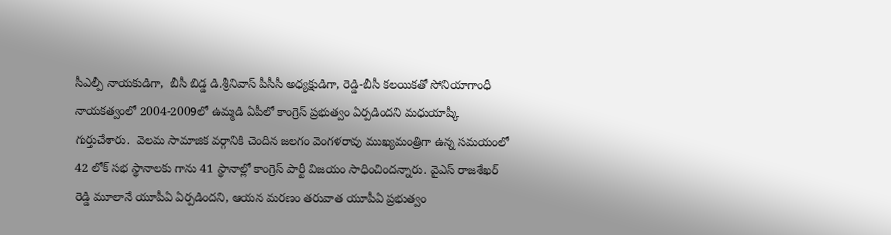సీఎల్పీ నాయకుడిగా,  బీసీ బిడ్డ డి.శ్రీనివాస్ పీసీసీ అధ్యక్షుడిగా, రెడ్డి-బీసీ కలయికతో సోనియాగాంధీ నాయకత్వంలో 2004-2009లో ఉమ్మడి ఏపీలో కాంగ్రెస్ ప్రభుత్వం ఏర్పడిందని మధుయాష్కీ గుర్తుచేశారు.  వెలమ సామాజిక వర్గానికి చెందిన జలగం వెంగళరావు ముఖ్యమంత్రిగా ఉన్న సమయంలో 42 లోక్ సభ స్థానాలకు గాను 41 స్థానాల్లో కాంగ్రెస్ పార్టీ విజయం సాధించిందన్నారు. వైఎస్ రాజశేఖర్ రెడ్డి మూలానే యూపీఏ ఏర్పడిందని, ఆయన మరణం తరువాత యూపీఏ ప్రభుత్వం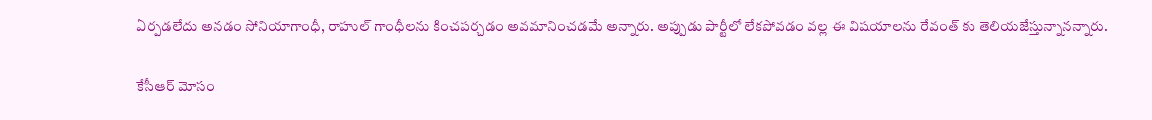ఏర్పడలేదు అనడం సోనియాగాంధీ, రాహుల్ గాంధీలను కించపర్చడం అవమానించడమే అన్నారు. అప్పుడు పార్టీలో లేకపోవడం వల్ల ఈ విషయాలను రేవంత్ కు తెలియజేస్తున్నానన్నారు.

కేసీఆర్ మోసం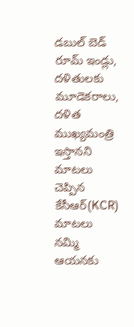డబుల్ బెడ్ రూమ్ ఇండ్లు, దళితులకు మూడెకరాలు, దళిత ముఖ్యమంత్రి ఇస్తానని మాటలు చెప్పిన కేసీఆర్(KCR) మాటలు నమ్మి ఆయనకు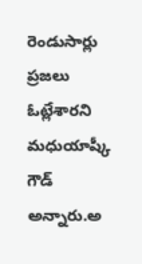రెండుసార్లు ప్రజలు ఓట్లేశారని మధుయాష్కీ గౌడ్ అన్నారు.అ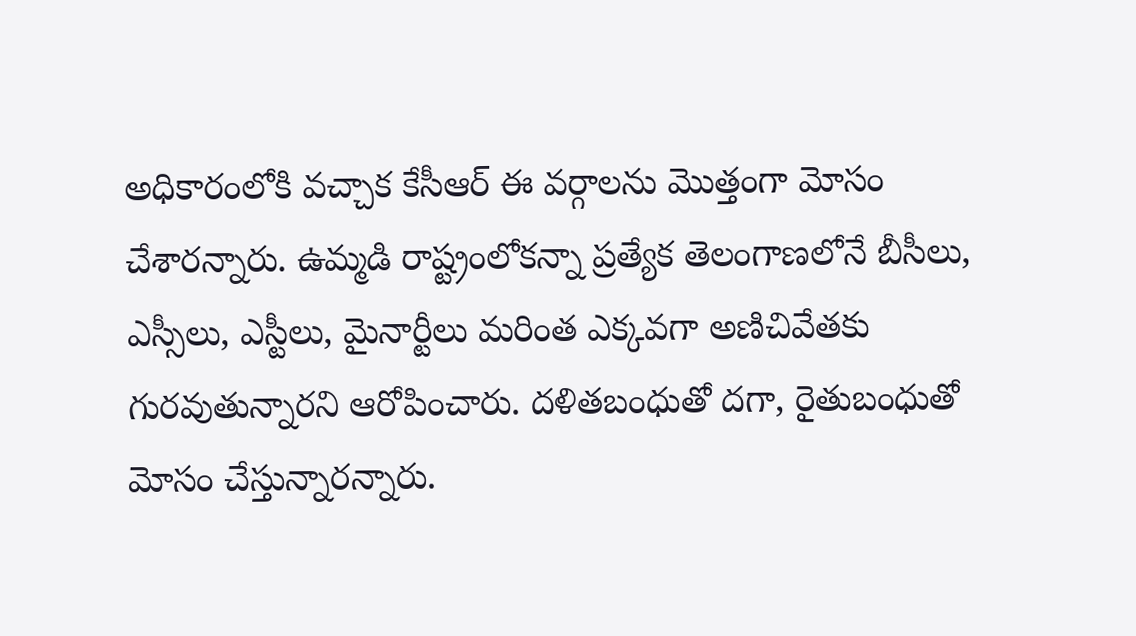అధికారంలోకి వచ్చాక కేసీఆర్ ఈ వర్గాలను మొత్తంగా మోసం చేశారన్నారు. ఉమ్మడి రాష్ట్రంలోకన్నా ప్రత్యేక తెలంగాణలోనే బీసీలు, ఎస్సీలు, ఎస్టీలు, మైనార్టీలు మరింత ఎక్కవగా అణిచివేతకు గురవుతున్నారని ఆరోపించారు. దళితబంధుతో దగా, రైతుబంధుతో మోసం చేస్తున్నారన్నారు.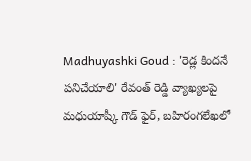Madhuyashki Goud : 'రెడ్ల కిందనే పనిచేయాలి' రేవంత్ రెడ్డి వ్యాఖ్యలపై మధుయాష్కీ గౌడ్ ఫైర్, బహిరంగలేఖలో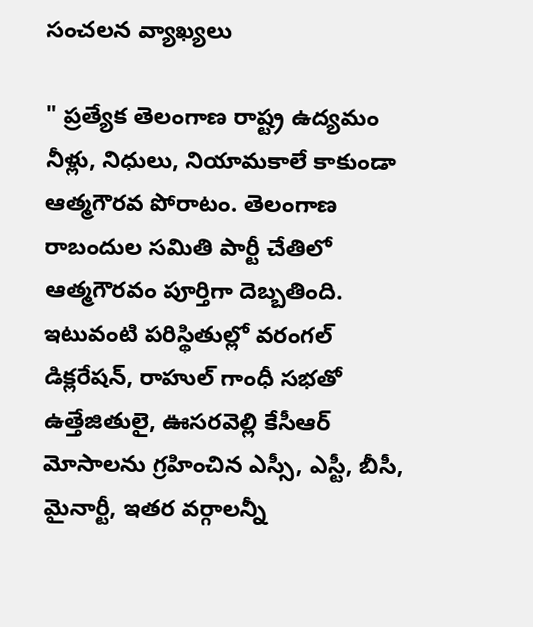సంచలన వ్యాఖ్యలు

" ప్రత్యేక తెలంగాణ రాష్ట్ర ఉద్యమం నీళ్లు, నిధులు, నియామకాలే కాకుండా ఆత్మగౌరవ పోరాటం. తెలంగాణ రాబందుల సమితి పార్టీ చేతిలో ఆత్మగౌరవం పూర్తిగా దెబ్బతింది. ఇటువంటి పరిస్థితుల్లో వరంగల్ డిక్లరేషన్, రాహుల్ గాంధీ సభతో ఉత్తేజితులై, ఊసరవెల్లి కేసీఆర్ మోసాలను గ్రహించిన ఎస్సీ, ఎస్టీ, బీసీ, మైనార్టీ, ఇతర వర్గాలన్నీ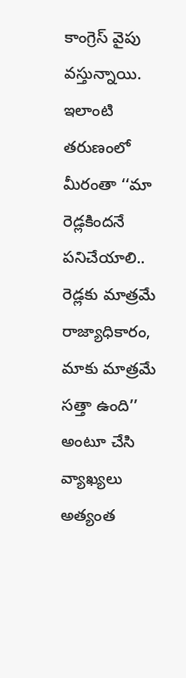కాంగ్రెస్ వైపు వస్తున్నాయి. ఇలాంటి తరుణంలో మీరంతా ‘‘మా రెడ్లకిందనే పనిచేయాలి.. రెడ్లకు మాత్రమే రాజ్యాధికారం, మాకు మాత్రమే సత్తా ఉంది’’ అంటూ చేసి వ్యాఖ్యలు అత్యంత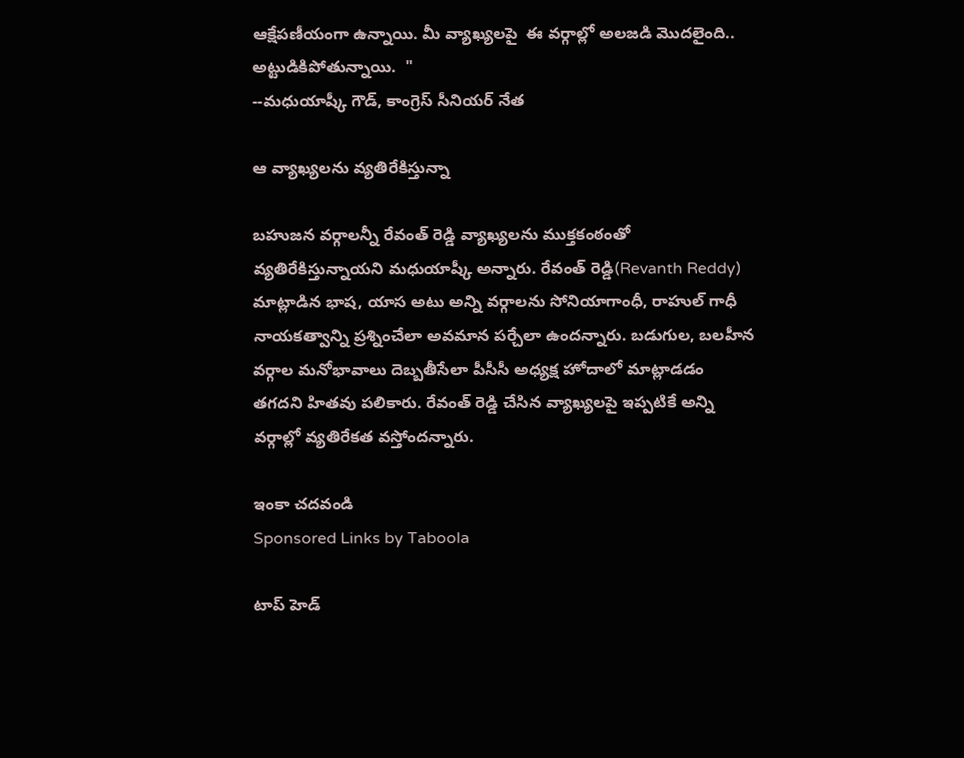ఆక్షేపణీయంగా ఉన్నాయి. మీ వ్యాఖ్యలపై  ఈ వర్గాల్లో అలజడి మొదలైంది..  అట్టుడికిపోతున్నాయి.  "
--మధుయాష్కీ గౌడ్, కాంగ్రెస్ సీనియర్ నేత

ఆ వ్యాఖ్యలను వ్యతిరేకిస్తున్నా

బహుజన వర్గాలన్నీ రేవంత్ రెడ్డి వ్యాఖ్యలను ముక్తకంఠంతో వ్యతిరేకిస్తున్నాయని మధుయాష్కీ అన్నారు. రేవంత్ రెడ్డి(Revanth Reddy) మాట్లాడిన భాష, యాస అటు అన్ని వర్గాలను సోనియాగాంధీ, రాహుల్ గాధీ నాయకత్వాన్ని ప్రశ్నించేలా అవమాన పర్చేలా ఉందన్నారు. బడుగుల, బలహీన వర్గాల మనోభావాలు దెబ్బతీసేలా పీసీసీ అధ్యక్ష హోదాలో మాట్లాడడం తగదని హితవు పలికారు. రేవంత్ రెడ్డి చేసిన వ్యాఖ్యలపై ఇప్పటికే అన్ని వర్గాల్లో వ్యతిరేకత వస్తోందన్నారు.

ఇంకా చదవండి
Sponsored Links by Taboola

టాప్ హెడ్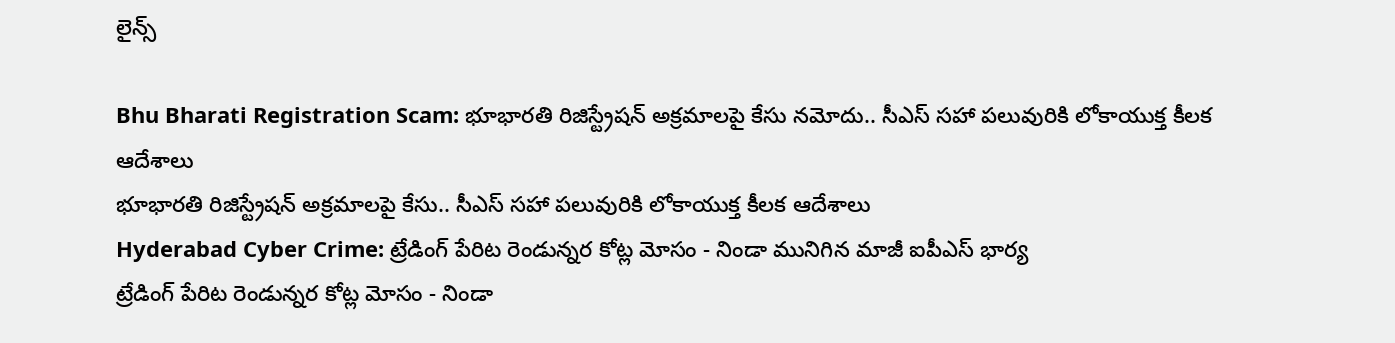లైన్స్

Bhu Bharati Registration Scam: భూభారతి రిజిస్ట్రేషన్ అక్రమాలపై కేసు నమోదు.. సీఎస్ సహా పలువురికి లోకాయుక్త కీలక ఆదేశాలు
భూభారతి రిజిస్ట్రేషన్ అక్రమాలపై కేసు.. సీఎస్ సహా పలువురికి లోకాయుక్త కీలక ఆదేశాలు
Hyderabad Cyber Crime: ట్రేడింగ్ పేరిట రెండున్నర కోట్ల మోసం - నిండా మునిగిన మాజీ ఐపీఎస్ భార్య
ట్రేడింగ్ పేరిట రెండున్నర కోట్ల మోసం - నిండా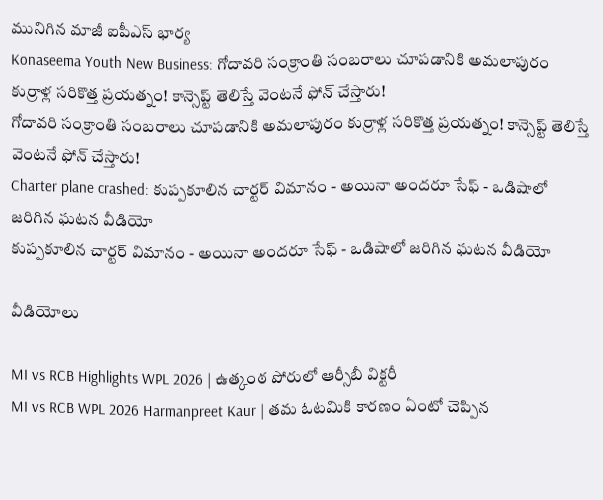మునిగిన మాజీ ఐపీఎస్ భార్య
Konaseema Youth New Business: గోదావరి సంక్రాంతి సంబరాలు చూపడానికి అమలాపురం కుర్రాళ్ల సరికొత్త ప్రయత్నం! కాన్సెప్ట్ తెలిస్తే వెంటనే ఫోన్ చేస్తారు!
గోదావరి సంక్రాంతి సంబరాలు చూపడానికి అమలాపురం కుర్రాళ్ల సరికొత్త ప్రయత్నం! కాన్సెప్ట్ తెలిస్తే వెంటనే ఫోన్ చేస్తారు!
Charter plane crashed: కుప్పకూలిన చార్టర్ విమానం - అయినా అందరూ సేఫ్ - ఒడిషాలో జరిగిన ఘటన వీడియో
కుప్పకూలిన చార్టర్ విమానం - అయినా అందరూ సేఫ్ - ఒడిషాలో జరిగిన ఘటన వీడియో

వీడియోలు

MI vs RCB Highlights WPL 2026 | ఉత్కంఠ పోరులో ఆర్సీబీ విక్టరీ
MI vs RCB WPL 2026 Harmanpreet Kaur | తమ ఓటమికి కారణం ఏంటో చెప్పిన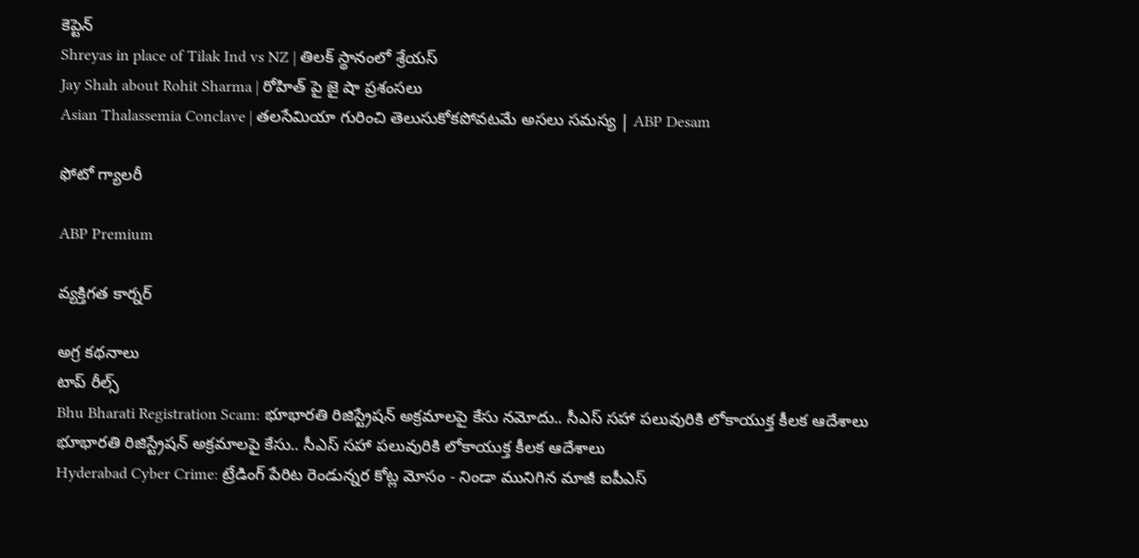కెప్టెన్
Shreyas in place of Tilak Ind vs NZ | తిలక్ స్థానంలో శ్రేయస్
Jay Shah about Rohit Sharma | రోహిత్ పై జై షా ప్రశంసలు
Asian Thalassemia Conclave | తలసేమియా గురించి తెలుసుకోకపోవటమే అసలు సమస్య | ABP Desam

ఫోటో గ్యాలరీ

ABP Premium

వ్యక్తిగత కార్నర్

అగ్ర కథనాలు
టాప్ రీల్స్
Bhu Bharati Registration Scam: భూభారతి రిజిస్ట్రేషన్ అక్రమాలపై కేసు నమోదు.. సీఎస్ సహా పలువురికి లోకాయుక్త కీలక ఆదేశాలు
భూభారతి రిజిస్ట్రేషన్ అక్రమాలపై కేసు.. సీఎస్ సహా పలువురికి లోకాయుక్త కీలక ఆదేశాలు
Hyderabad Cyber Crime: ట్రేడింగ్ పేరిట రెండున్నర కోట్ల మోసం - నిండా మునిగిన మాజీ ఐపీఎస్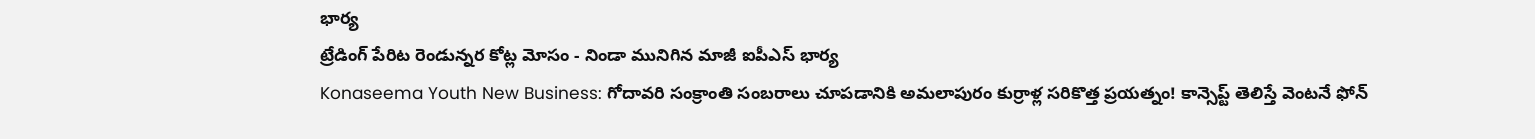భార్య
ట్రేడింగ్ పేరిట రెండున్నర కోట్ల మోసం - నిండా మునిగిన మాజీ ఐపీఎస్ భార్య
Konaseema Youth New Business: గోదావరి సంక్రాంతి సంబరాలు చూపడానికి అమలాపురం కుర్రాళ్ల సరికొత్త ప్రయత్నం! కాన్సెప్ట్ తెలిస్తే వెంటనే ఫోన్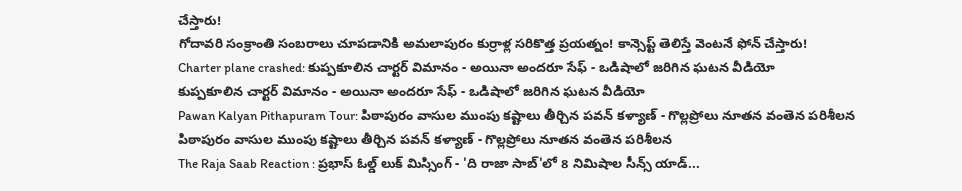చేస్తారు!
గోదావరి సంక్రాంతి సంబరాలు చూపడానికి అమలాపురం కుర్రాళ్ల సరికొత్త ప్రయత్నం! కాన్సెప్ట్ తెలిస్తే వెంటనే ఫోన్ చేస్తారు!
Charter plane crashed: కుప్పకూలిన చార్టర్ విమానం - అయినా అందరూ సేఫ్ - ఒడిషాలో జరిగిన ఘటన వీడియో
కుప్పకూలిన చార్టర్ విమానం - అయినా అందరూ సేఫ్ - ఒడిషాలో జరిగిన ఘటన వీడియో
Pawan Kalyan Pithapuram Tour: పిఠాపురం వాసుల ముంపు కష్టాలు తీర్చిన పవన్ కళ్యాణ్ - గొల్లప్రోలు నూతన వంతెన పరిశీలన
పిఠాపురం వాసుల ముంపు కష్టాలు తీర్చిన పవన్ కళ్యాణ్ - గొల్లప్రోలు నూతన వంతెన పరిశీలన
The Raja Saab Reaction : ప్రభాస్ ఓల్డ్ లుక్ మిస్సింగ్ - 'ది రాజా సాబ్'లో 8 నిమిషాల సీన్స్ యాడ్...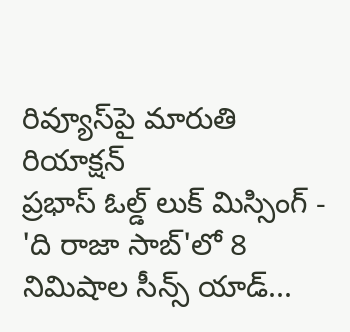రివ్యూస్‌పై మారుతి రియాక్షన్
ప్రభాస్ ఓల్డ్ లుక్ మిస్సింగ్ - 'ది రాజా సాబ్'లో 8 నిమిషాల సీన్స్ యాడ్...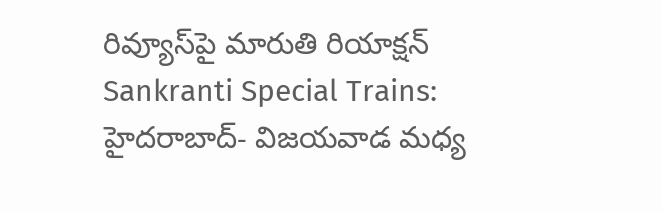రివ్యూస్‌పై మారుతి రియాక్షన్
Sankranti Special Trains: హైదరాబాద్- విజయవాడ మధ్య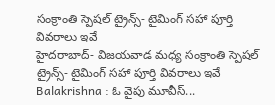సంక్రాంతి స్పెషల్ ట్రైన్స్‌- టైమింగ్ సహా పూర్తి వివరాలు ఇవే
హైదరాబాద్- విజయవాడ మధ్య సంక్రాంతి స్పెషల్ ట్రైన్స్‌- టైమింగ్ సహా పూర్తి వివరాలు ఇవే
Balakrishna : ఓ వైపు మూవీస్...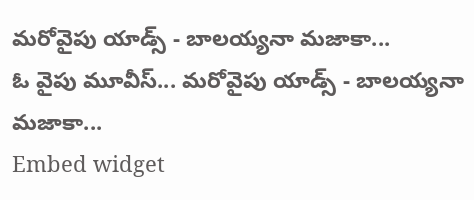మరోవైపు యాడ్స్ - బాలయ్యనా మజాకా...
ఓ వైపు మూవీస్... మరోవైపు యాడ్స్ - బాలయ్యనా మజాకా...
Embed widget